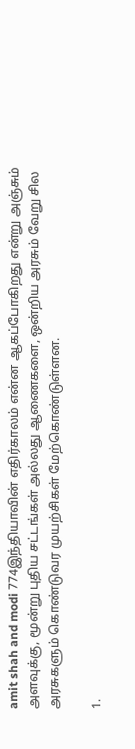amit shah and modi 774இந்தியாவின் எதிர்காலம் என்ன ஆகப்போகிறது என்று அஞ்சும் அளவுக்கு, மூன்று புதிய சட்டங்கள் அல்லது ஆணைகளை, ஒன்றிய அரசும் வேறு சில அரசுகளும் கொண்டுவர முயற்சிகள் மேற்கொண்டுள்ளன.

1.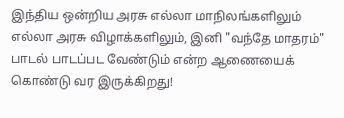இந்திய ஒன்றிய அரசு எல்லா மாநிலங்களிலும் எல்லா அரசு விழாக்களிலும், இனி "வந்தே மாதரம்" பாடல் பாடப்பட வேண்டும் என்ற ஆணையைக் கொண்டு வர இருக்கிறது!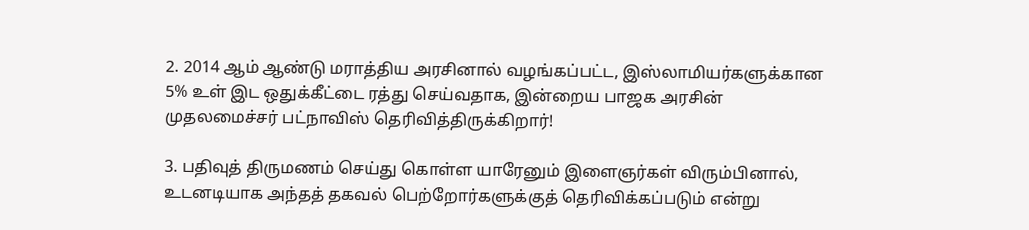2. 2014 ஆம் ஆண்டு மராத்திய அரசினால் வழங்கப்பட்ட, இஸ்லாமியர்களுக்கான 5% உள் இட ஒதுக்கீட்டை ரத்து செய்வதாக, இன்றைய பாஜக அரசின் முதலமைச்சர் பட்நாவிஸ் தெரிவித்திருக்கிறார்!

3. பதிவுத் திருமணம் செய்து கொள்ள யாரேனும் இளைஞர்கள் விரும்பினால், உடனடியாக அந்தத் தகவல் பெற்றோர்களுக்குத் தெரிவிக்கப்படும் என்று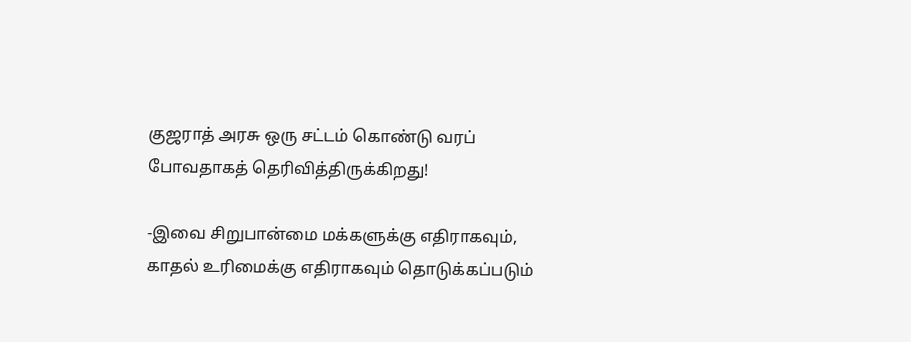குஜராத் அரசு ஒரு சட்டம் கொண்டு வரப் போவதாகத் தெரிவித்திருக்கிறது!

-இவை சிறுபான்மை மக்களுக்கு எதிராகவும், காதல் உரிமைக்கு எதிராகவும் தொடுக்கப்படும்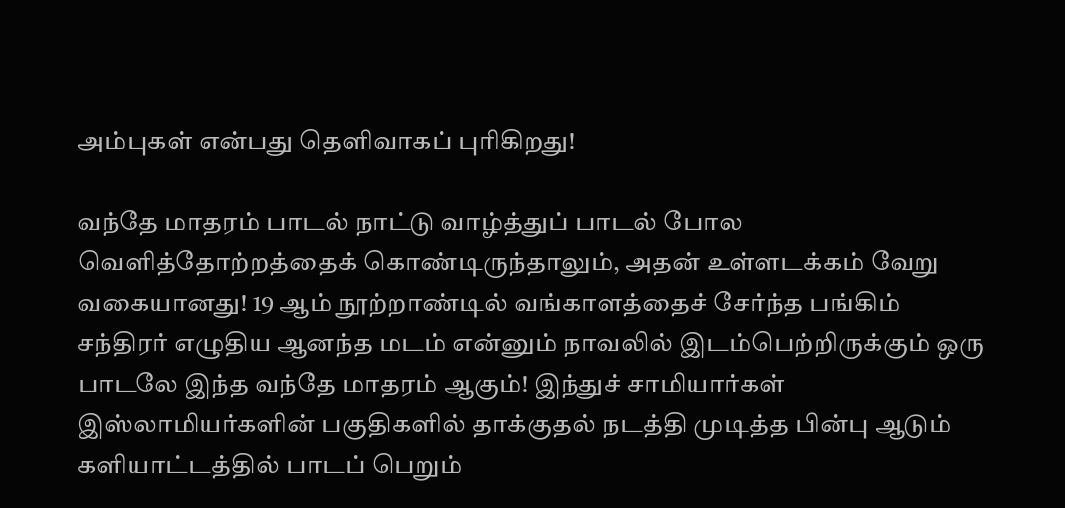அம்புகள் என்பது தெளிவாகப் புரிகிறது!

வந்தே மாதரம் பாடல் நாட்டு வாழ்த்துப் பாடல் போல வெளித்தோற்றத்தைக் கொண்டிருந்தாலும், அதன் உள்ளடக்கம் வேறு வகையானது! 19 ஆம் நூற்றாண்டில் வங்காளத்தைச் சேர்ந்த பங்கிம் சந்திரர் எழுதிய ஆனந்த மடம் என்னும் நாவலில் இடம்பெற்றிருக்கும் ஒரு பாடலே இந்த வந்தே மாதரம் ஆகும்! இந்துச் சாமியார்கள் இஸ்லாமியர்களின் பகுதிகளில் தாக்குதல் நடத்தி முடித்த பின்பு ஆடும் களியாட்டத்தில் பாடப் பெறும்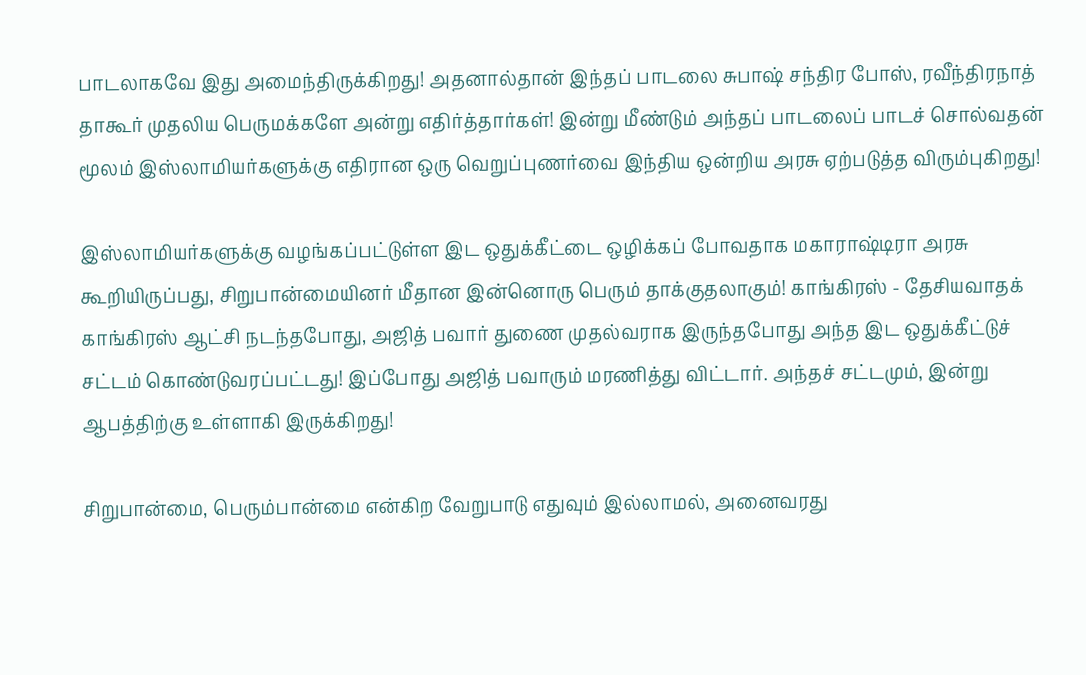பாடலாகவே இது அமைந்திருக்கிறது! அதனால்தான் இந்தப் பாடலை சுபாஷ் சந்திர போஸ், ரவீந்திரநாத் தாகூர் முதலிய பெருமக்களே அன்று எதிர்த்தார்கள்! இன்று மீண்டும் அந்தப் பாடலைப் பாடச் சொல்வதன் மூலம் இஸ்லாமியர்களுக்கு எதிரான ஒரு வெறுப்புணர்வை இந்திய ஒன்றிய அரசு ஏற்படுத்த விரும்புகிறது!

இஸ்லாமியர்களுக்கு வழங்கப்பட்டுள்ள இட ஒதுக்கீட்டை ஒழிக்கப் போவதாக மகாராஷ்டிரா அரசு கூறியிருப்பது, சிறுபான்மையினர் மீதான இன்னொரு பெரும் தாக்குதலாகும்! காங்கிரஸ் - தேசியவாதக் காங்கிரஸ் ஆட்சி நடந்தபோது, அஜித் பவார் துணை முதல்வராக இருந்தபோது அந்த இட ஒதுக்கீட்டுச் சட்டம் கொண்டுவரப்பட்டது! இப்போது அஜித் பவாரும் மரணித்து விட்டார். அந்தச் சட்டமும், இன்று ஆபத்திற்கு உள்ளாகி இருக்கிறது!

சிறுபான்மை, பெரும்பான்மை என்கிற வேறுபாடு எதுவும் இல்லாமல், அனைவரது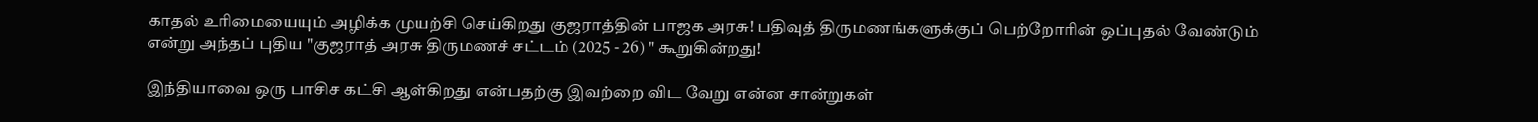காதல் உரிமையையும் அழிக்க முயற்சி செய்கிறது குஜராத்தின் பாஜக அரசு! பதிவுத் திருமணங்களுக்குப் பெற்றோரின் ஒப்புதல் வேண்டும் என்று அந்தப் புதிய "குஜராத் அரசு திருமணச் சட்டம் (2025 - 26) " கூறுகின்றது!

இந்தியாவை ஒரு பாசிச கட்சி ஆள்கிறது என்பதற்கு இவற்றை விட வேறு என்ன சான்றுகள்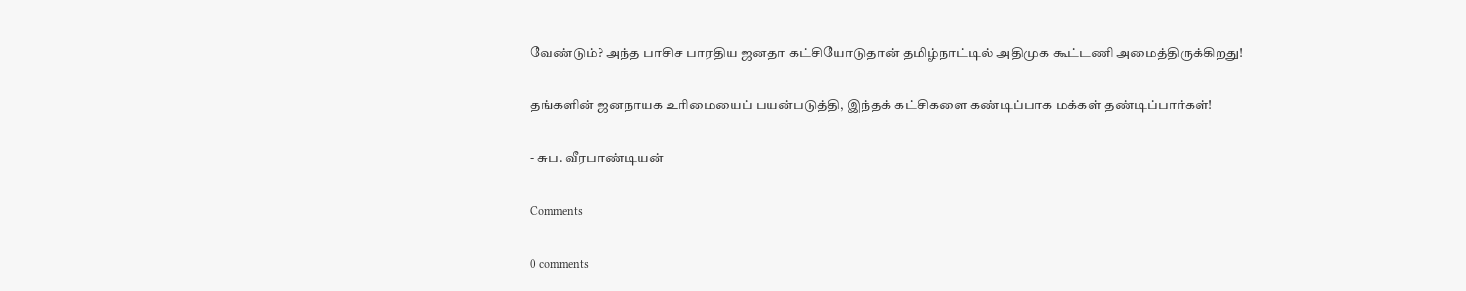வேண்டும்? அந்த பாசிச பாரதிய ஜனதா கட்சியோடுதான் தமிழ்நாட்டில் அதிமுக கூட்டணி அமைத்திருக்கிறது!

தங்களின் ஜனநாயக உரிமையைப் பயன்படுத்தி, இந்தக் கட்சிகளை கண்டிப்பாக மக்கள் தண்டிப்பார்கள்!

- சுப. வீரபாண்டியன்

Comments

0 comments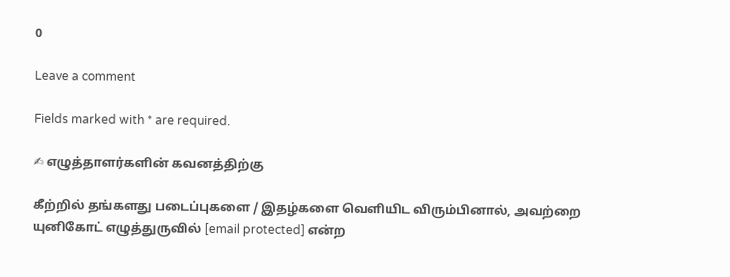0

Leave a comment

Fields marked with * are required.

✍ எழுத்தாளர்களின் கவனத்திற்கு

கீற்றில் தங்களது படைப்புகளை / இதழ்களை வெளியிட விரும்பினால், அவற்றை யுனிகோட் எழுத்துருவில் [email protected] என்ற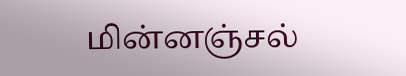மின்னஞ்சல்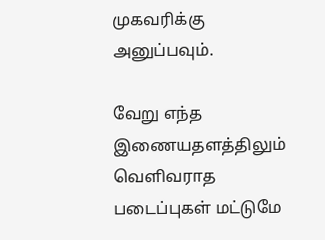முகவரிக்கு அனுப்பவும்.

வேறு எந்த இணையதளத்திலும் வெளிவராத படைப்புகள் மட்டுமே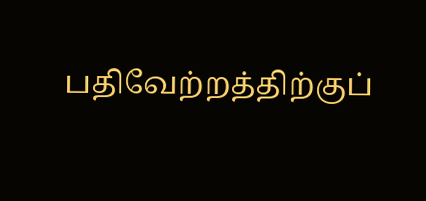பதிவேற்றத்திற்குப்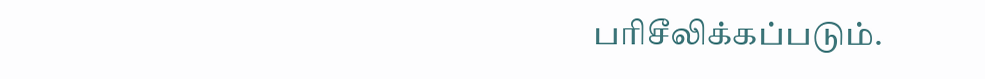பரிசீலிக்கப்படும்.